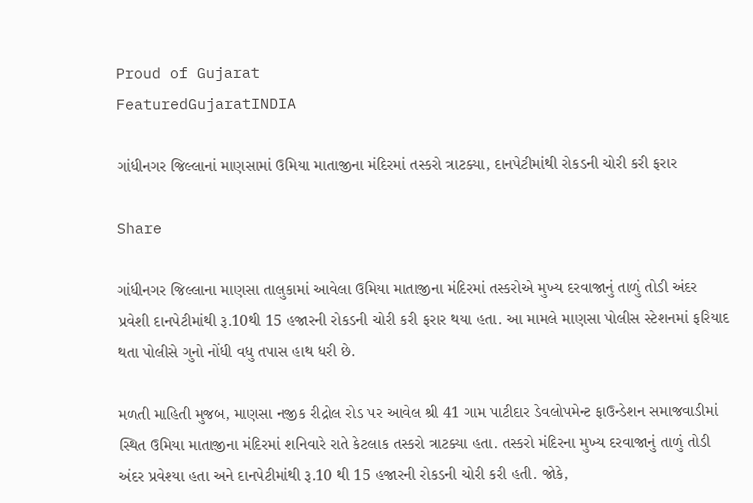Proud of Gujarat
FeaturedGujaratINDIA

ગાંધીનગર જિલ્લાનાં માણસામાં ઉમિયા માતાજીના મંદિરમાં તસ્કરો ત્રાટક્યા, દાનપેટીમાંથી રોકડની ચોરી કરી ફરાર

Share

ગાંધીનગર જિલ્લાના માણસા તાલુકામાં આવેલા ઉમિયા માતાજીના મંદિરમાં તસ્કરોએ મુખ્ય દરવાજાનું તાળું તોડી અંદર પ્રવેશી દાનપેટીમાંથી રૂ.10થી 15 હજારની રોકડની ચોરી કરી ફરાર થયા હતા. આ મામલે માણસા પોલીસ સ્ટેશનમાં ફરિયાદ થતા પોલીસે ગુનો નોંધી વધુ તપાસ હાથ ધરી છે.

મળતી માહિતી મુજબ, માણસા નજીક રીદ્રોલ રોડ પર આવેલ શ્રી 41 ગામ પાટીદાર ડેવલોપમેન્ટ ફાઉન્ડેશન સમાજવાડીમાં સ્થિત ઉમિયા માતાજીના મંદિરમાં શનિવારે રાતે કેટલાક તસ્કરો ત્રાટક્યા હતા. તસ્કરો મંદિરના મુખ્ય દરવાજાનું તાળું તોડી અંદર પ્રવેશ્યા હતા અને દાનપેટીમાંથી રૂ.10 થી 15 હજારની રોકડની ચોરી કરી હતી. જોકે,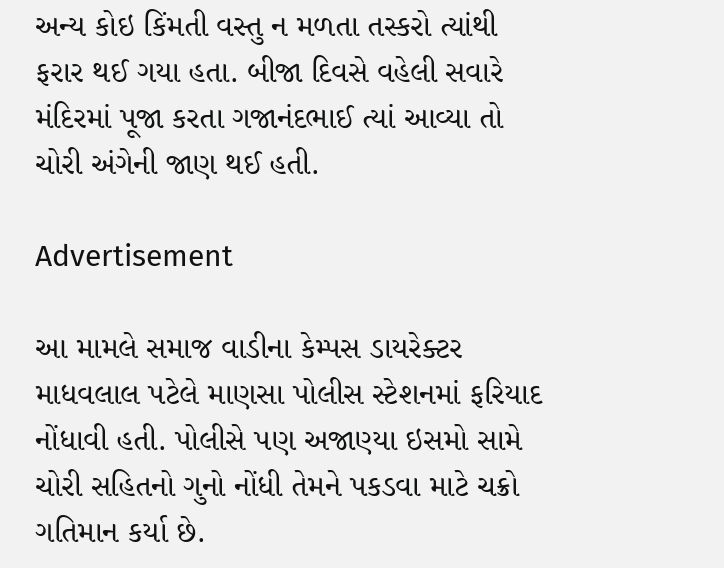અન્ય કોઇ કિંમતી વસ્તુ ન મળતા તસ્કરો ત્યાંથી ફરાર થઈ ગયા હતા. બીજા દિવસે વહેલી સવારે મંદિરમાં પૂજા કરતા ગજાનંદભાઈ ત્યાં આવ્યા તો ચોરી અંગેની જાણ થઈ હતી.

Advertisement

આ મામલે સમાજ વાડીના કેમ્પસ ડાયરેક્ટર માધવલાલ પટેલે માણસા પોલીસ સ્ટેશનમાં ફરિયાદ નોંધાવી હતી. પોલીસે પણ અજાણ્યા ઇસમો સામે ચોરી સહિતનો ગુનો નોંધી તેમને પકડવા માટે ચક્રો ગતિમાન કર્યા છે.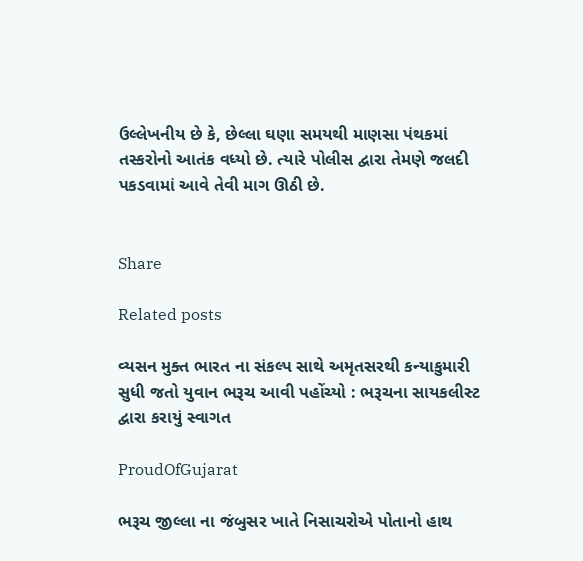ઉલ્લેખનીય છે કે, છેલ્લા ઘણા સમયથી માણસા પંથકમાં તસ્કરોનો આતંક વધ્યો છે. ત્યારે પોલીસ દ્વારા તેમણે જલદી પકડવામાં આવે તેવી માગ ઊઠી છે.


Share

Related posts

વ્યસન મુક્ત ભારત ના સંકલ્પ સાથે અમૃતસરથી કન્યાકુમારી સુધી જતો યુવાન ભરૂચ આવી પહોંચ્યો : ભરૂચના સાયકલીસ્ટ દ્વારા કરાયું સ્વાગત

ProudOfGujarat

ભરૂચ જીલ્લા ના જંબુસર ખાતે નિસાચરોએ પોતાનો હાથ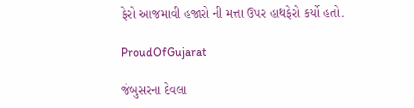ફેરો આજમાવી હજારો ની મત્તા ઉપર હાથફેરો કર્યો હતો.

ProudOfGujarat

જંબુસરના દેવલા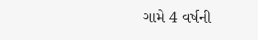ગામે 4 વર્ષની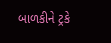બાળકીને ટ્રકે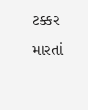ટક્કર મારતાં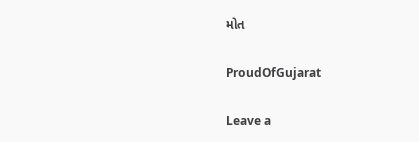મોત

ProudOfGujarat

Leave a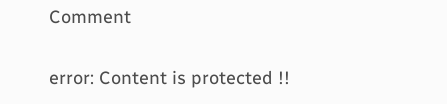Comment

error: Content is protected !!